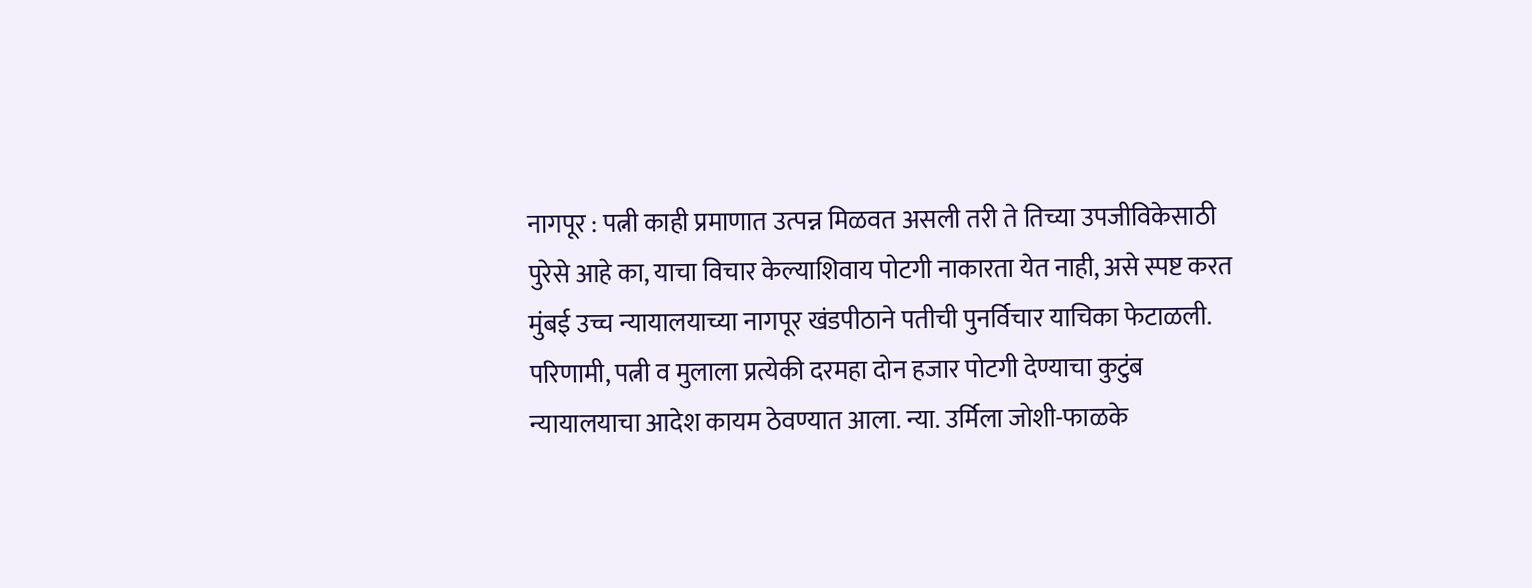नागपूर : पत्नी काही प्रमाणात उत्पन्न मिळवत असली तरी ते तिच्या उपजीविकेसाठी पुरेसे आहे का, याचा विचार केल्याशिवाय पोटगी नाकारता येत नाही, असे स्पष्ट करत मुंबई उच्च न्यायालयाच्या नागपूर खंडपीठाने पतीची पुनर्विचार याचिका फेटाळली. परिणामी, पत्नी व मुलाला प्रत्येकी दरमहा दोन हजार पोटगी देण्याचा कुटुंब न्यायालयाचा आदेश कायम ठेवण्यात आला. न्या. उर्मिला जोशी-फाळके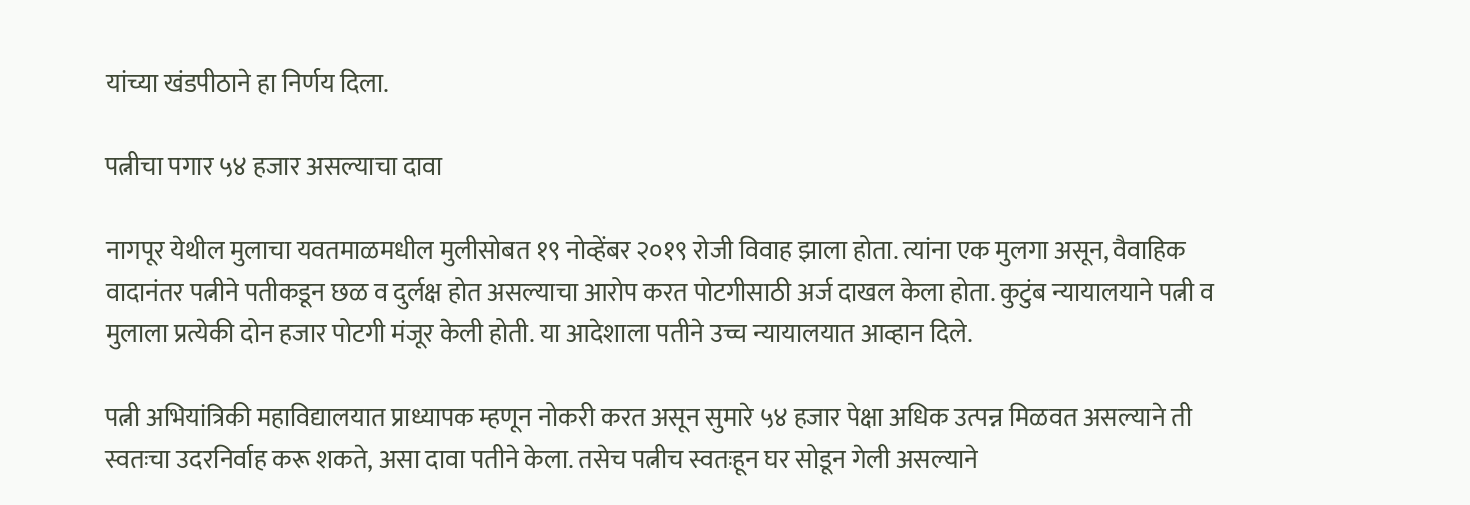यांच्या खंडपीठाने हा निर्णय दिला.

पत्नीचा पगार ५४ हजार असल्याचा दावा

नागपूर येथील मुलाचा यवतमाळमधील मुलीसोबत १९ नोव्हेंबर २०१९ रोजी विवाह झाला होता. त्यांना एक मुलगा असून, वैवाहिक वादानंतर पत्नीने पतीकडून छळ व दुर्लक्ष होत असल्याचा आरोप करत पोटगीसाठी अर्ज दाखल केला होता. कुटुंब न्यायालयाने पत्नी व मुलाला प्रत्येकी दोन हजार पोटगी मंजूर केली होती. या आदेशाला पतीने उच्च न्यायालयात आव्हान दिले.

पत्नी अभियांत्रिकी महाविद्यालयात प्राध्यापक म्हणून नोकरी करत असून सुमारे ५४ हजार पेक्षा अधिक उत्पन्न मिळवत असल्याने ती स्वतःचा उदरनिर्वाह करू शकते, असा दावा पतीने केला. तसेच पत्नीच स्वतःहून घर सोडून गेली असल्याने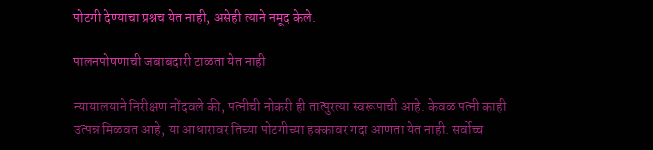पोटगी देण्याचा प्रश्नच येत नाही, असेही त्याने नमूद केले.

पालनपोषणाची जबाबदारी टाळता येत नाही

न्यायालयाने निरीक्षण नोंदवले की, पत्नीची नोकरी ही तात्पुरत्या स्वरूपाची आहे. केवळ पत्नी काही उत्पन्न मिळवत आहे, या आधारावर तिच्या पोटगीच्या हक्कावर गदा आणता येत नाही. सर्वोच्च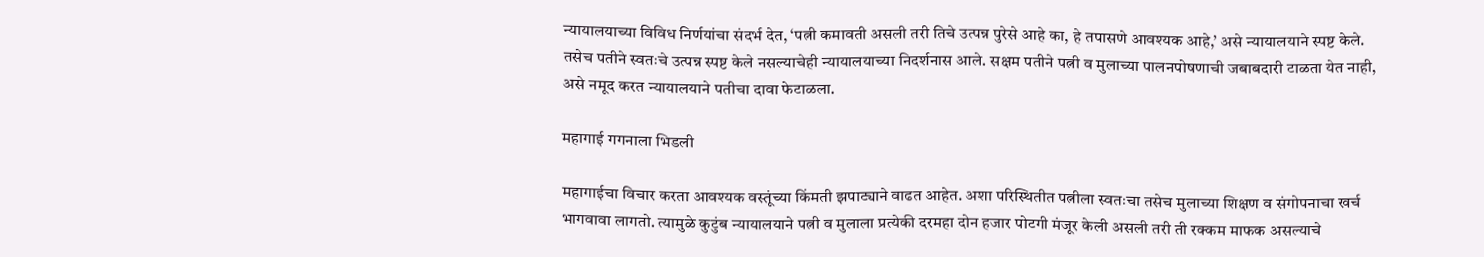न्यायालयाच्या विविध निर्णयांचा संदर्भ देत, ‘पत्नी कमावती असली तरी तिचे उत्पन्न पुरेसे आहे का, हे तपासणे आवश्यक आहे,’ असे न्यायालयाने स्पष्ट केले. तसेच पतीने स्वतःचे उत्पन्न स्पष्ट केले नसल्याचेही न्यायालयाच्या निदर्शनास आले. सक्षम पतीने पत्नी व मुलाच्या पालनपोषणाची जबाबदारी टाळता येत नाही, असे नमूद करत न्यायालयाने पतीचा दावा फेटाळला.

महागाई गगनाला भिडली

महागाईचा विचार करता आवश्यक वस्तूंच्या किंमती झपाट्याने वाढत आहेत. अशा परिस्थितीत पत्नीला स्वतःचा तसेच मुलाच्या शिक्षण व संगोपनाचा खर्च भागवावा लागतो. त्यामुळे कुटुंब न्यायालयाने पत्नी व मुलाला प्रत्येकी दरमहा दोन हजार पोटगी मंजूर केली असली तरी ती रक्कम माफक असल्याचे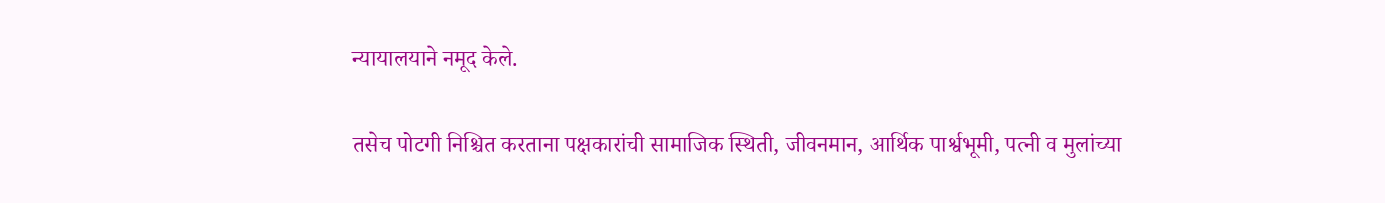न्यायालयाने नमूद केले.

तसेच पोटगी निश्चित करताना पक्षकारांची सामाजिक स्थिती, जीवनमान, आर्थिक पार्श्वभूमी, पत्नी व मुलांच्या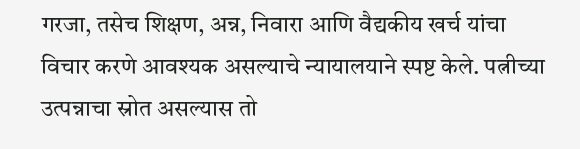गरजा, तसेच शिक्षण, अन्न, निवारा आणि वैद्यकीय खर्च यांचा विचार करणे आवश्यक असल्याचे न्यायालयाने स्पष्ट केले. पत्नीच्या उत्पन्नाचा स्रोत असल्यास तो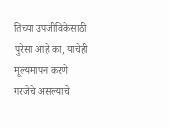तिच्या उपजीविकेसाठी पुरेसा आहे का, याचेही मूल्यमापन करणे गरजेचे असल्याचे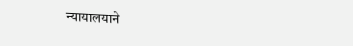न्यायालयाने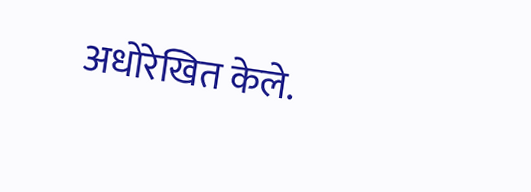अधोरेखित केले.